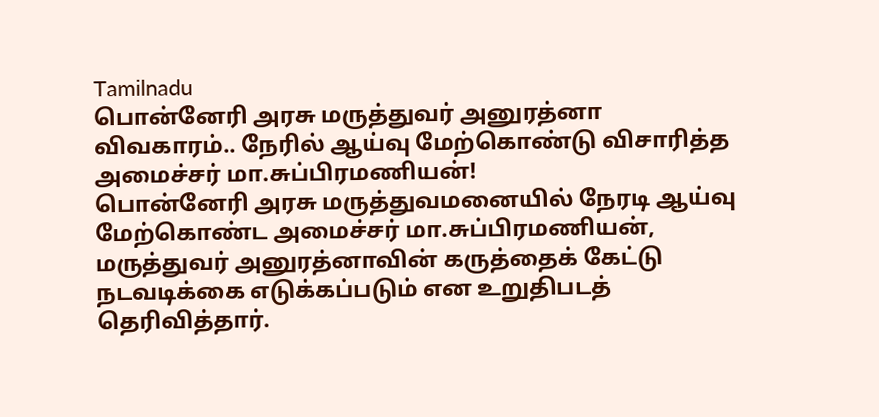Tamilnadu
பொன்னேரி அரசு மருத்துவர் அனுரத்னா விவகாரம்.. நேரில் ஆய்வு மேற்கொண்டு விசாரித்த அமைச்சர் மா.சுப்பிரமணியன்!
பொன்னேரி அரசு மருத்துவமனையில் நேரடி ஆய்வு மேற்கொண்ட அமைச்சர் மா.சுப்பிரமணியன், மருத்துவர் அனுரத்னாவின் கருத்தைக் கேட்டு நடவடிக்கை எடுக்கப்படும் என உறுதிபடத் தெரிவித்தார்.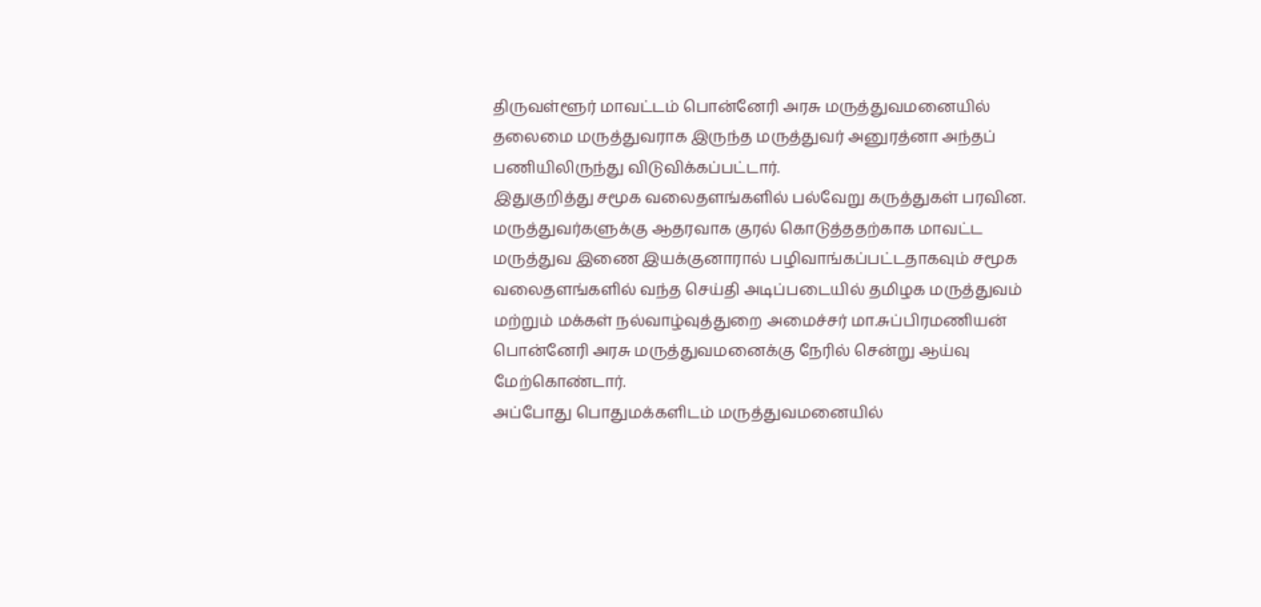திருவள்ளூர் மாவட்டம் பொன்னேரி அரசு மருத்துவமனையில் தலைமை மருத்துவராக இருந்த மருத்துவர் அனுரத்னா அந்தப் பணியிலிருந்து விடுவிக்கப்பட்டார்.
இதுகுறித்து சமூக வலைதளங்களில் பல்வேறு கருத்துகள் பரவின. மருத்துவர்களுக்கு ஆதரவாக குரல் கொடுத்ததற்காக மாவட்ட மருத்துவ இணை இயக்குனாரால் பழிவாங்கப்பட்டதாகவும் சமூக வலைதளங்களில் வந்த செய்தி அடிப்படையில் தமிழக மருத்துவம் மற்றும் மக்கள் நல்வாழ்வுத்துறை அமைச்சர் மா.சுப்பிரமணியன் பொன்னேரி அரசு மருத்துவமனைக்கு நேரில் சென்று ஆய்வு மேற்கொண்டார்.
அப்போது பொதுமக்களிடம் மருத்துவமனையில்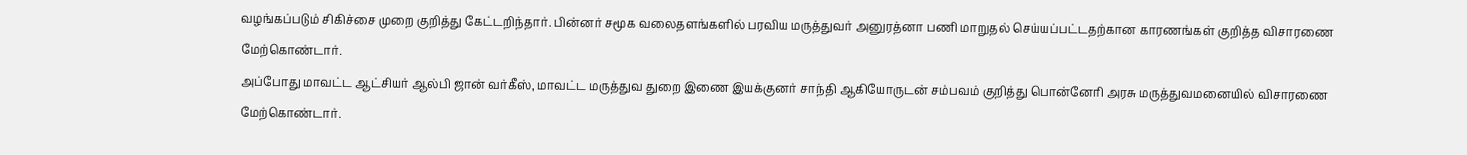வழங்கப்படும் சிகிச்சை முறை குறித்து கேட்டறிந்தார். பின்னர் சமூக வலைதளங்களில் பரவிய மருத்துவர் அனுரத்னா பணி மாறுதல் செய்யப்பட்டதற்கான காரணங்கள் குறித்த விசாரணை மேற்கொண்டார்.
அப்போது மாவட்ட ஆட்சியர் ஆல்பி ஜான் வர்கீஸ், மாவட்ட மருத்துவ துறை இணை இயக்குனர் சாந்தி ஆகியோருடன் சம்பவம் குறித்து பொன்னேரி அரசு மருத்துவமனையில் விசாரணை மேற்கொண்டார்.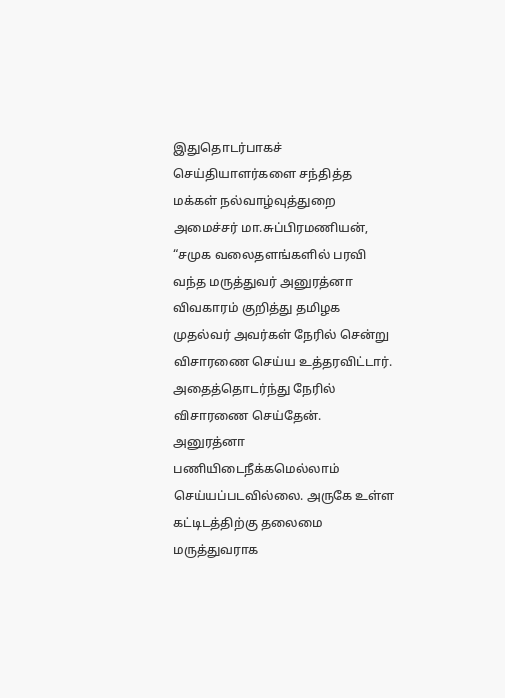இதுதொடர்பாகச் செய்தியாளர்களை சந்தித்த மக்கள் நல்வாழ்வுத்துறை அமைச்சர் மா.சுப்பிரமணியன், “சமுக வலைதளங்களில் பரவி வந்த மருத்துவர் அனுரத்னா விவகாரம் குறித்து தமிழக முதல்வர் அவர்கள் நேரில் சென்று விசாரணை செய்ய உத்தரவிட்டார்.
அதைத்தொடர்ந்து நேரில் விசாரணை செய்தேன். அனுரத்னா பணியிடைநீக்கமெல்லாம் செய்யப்படவில்லை. அருகே உள்ள கட்டிடத்திற்கு தலைமை மருத்துவராக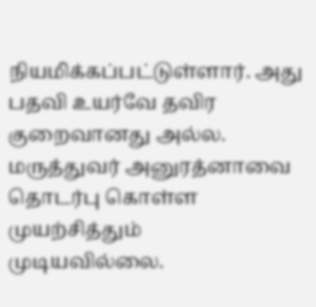நியமிக்கப்பட்டுள்ளார். அது பதவி உயர்வே தவிர குறைவானது அல்ல.
மருத்துவர் அனுரத்னாவை தொடர்பு கொள்ள முயற்சித்தும் முடியவில்லை.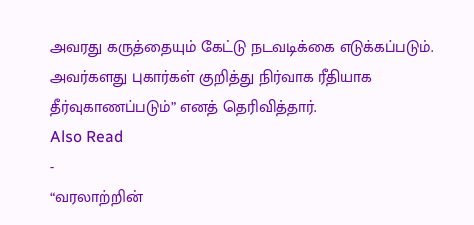அவரது கருத்தையும் கேட்டு நடவடிக்கை எடுக்கப்படும். அவர்களது புகார்கள் குறித்து நிர்வாக ரீதியாக தீர்வுகாணப்படும்” எனத் தெரிவித்தார்.
Also Read
-
“வரலாற்றின்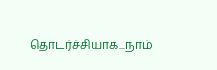தொடர்ச்சியாக...நாம்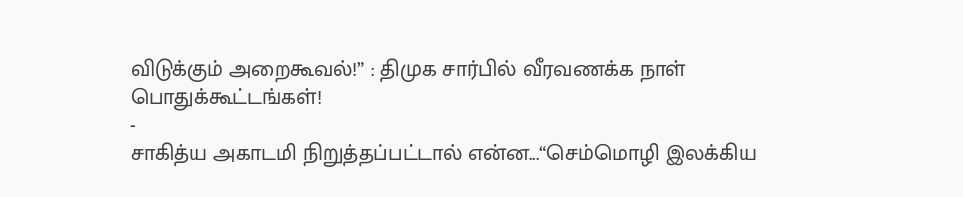விடுக்கும் அறைகூவல்!” : திமுக சார்பில் வீரவணக்க நாள் பொதுக்கூட்டங்கள்!
-
சாகித்ய அகாடமி நிறுத்தப்பட்டால் என்ன...“செம்மொழி இலக்கிய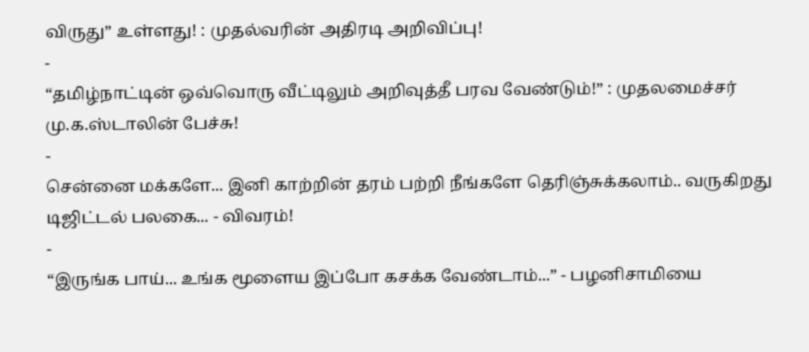விருது” உள்ளது! : முதல்வரின் அதிரடி அறிவிப்பு!
-
“தமிழ்நாட்டின் ஒவ்வொரு வீட்டிலும் அறிவுத்தீ பரவ வேண்டும்!” : முதலமைச்சர் மு.க.ஸ்டாலின் பேச்சு!
-
சென்னை மக்களே... இனி காற்றின் தரம் பற்றி நீங்களே தெரிஞ்சுக்கலாம்.. வருகிறது டிஜிட்டல் பலகை... - விவரம்!
-
“இருங்க பாய்... உங்க மூளைய இப்போ கசக்க வேண்டாம்...” - பழனிசாமியை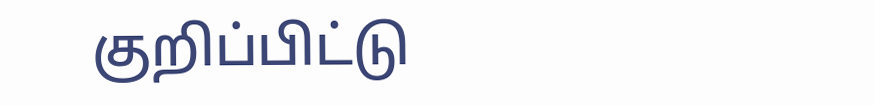குறிப்பிட்டு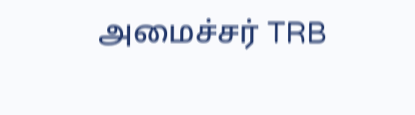அமைச்சர் TRB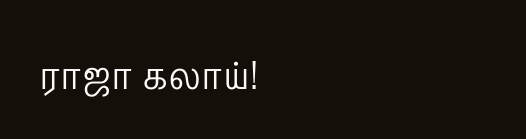ராஜா கலாய்!